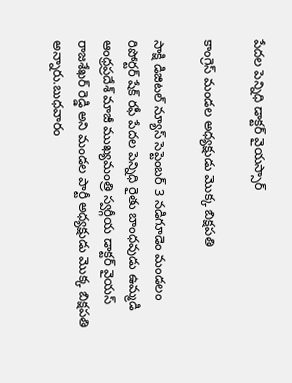పేదల పెన్నిధి డాక్టర్ వైయస్సార్

కాంగ్రెస్ మండల అధ్యక్షుడు మొక్క బిక్షపతి

సాక్షి డిజిటల్ న్యూస్ సెప్టెంబర్ 3 నడిగూడెం మండలం రిపోర్టర్ షేక్ రఫీ పేదల పెన్నిధి రైతు బాంధవుడు ఉమ్మడి ఆంధ్రప్రదేశ్ మాజీ ముఖ్యమంత్రి స్వర్గీయ డాక్టర్ వైయస్ రాజశేఖర్ రెడ్డి అని మండల పార్టీ అధ్యక్షుడు మొక్క బిక్షపతి అన్నారు.బుధవారం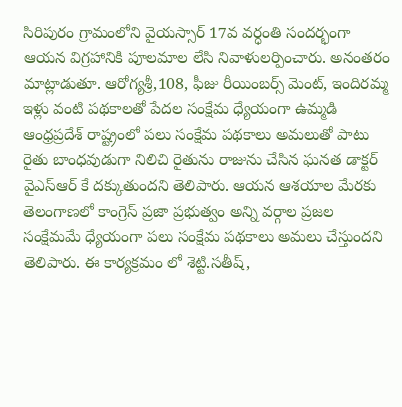సిరిపురం గ్రామంలోని వైయస్సార్ 17వ వర్ధంతి సందర్భంగా ఆయన విగ్రహానికి పూలమాల లేసి నివాళులర్పించారు. అనంతరం మాట్లాడుతూ. ఆరోగ్యశ్రీ,108, ఫీజు రీయింబర్స్ మెంట్, ఇందిరమ్మ ఇళ్లు వంటి పథకాలతో పేదల సంక్షేమ ధ్యేయంగా ఉమ్మడి ఆంధ్రప్రదేశ్ రాష్ట్రంలో పలు సంక్షేమ పథకాలు అమలుతో పాటు రైతు బాంధవుడుగా నిలిచి రైతును రాజును చేసిన ఘనత డాక్టర్ వైఎస్ఆర్ కే దక్కుతుందని తెలిపారు. ఆయన ఆశయాల మేరకు తెలంగాణలో కాంగ్రెస్ ప్రజా ప్రభుత్వం అన్ని వర్గాల ప్రజల సంక్షేమమే ధ్యేయంగా పలు సంక్షేమ పథకాలు అమలు చేస్తుందని తెలిపారు. ఈ కార్యక్రమం లో శెట్టి.సతీష్,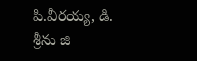పి.వీరయ్య, డి. శ్రీను జి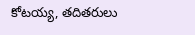కోటయ్య, తదితరులు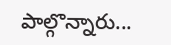పాల్గొన్నారు...